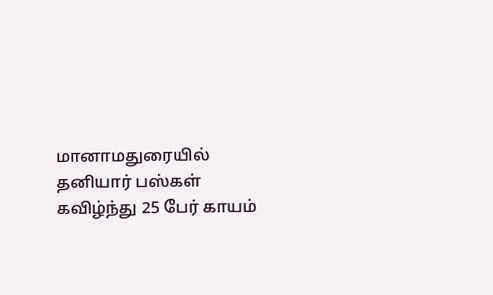மானாமதுரையில் தனியார் பஸ்கள் கவிழ்ந்து 25 பேர் காயம்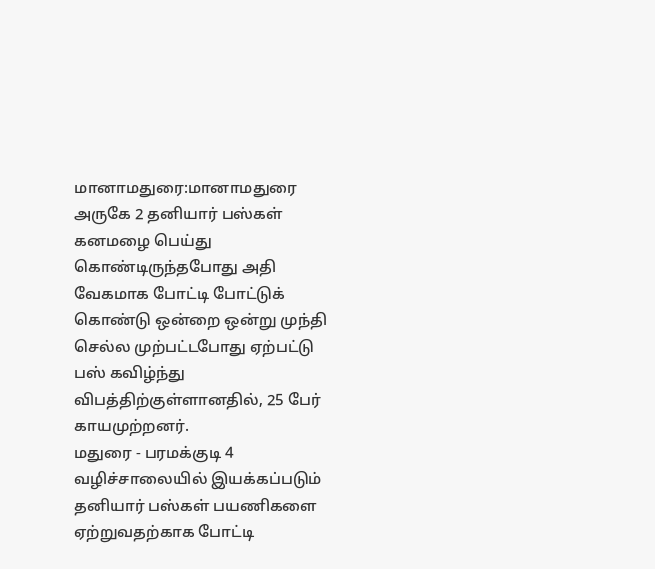மானாமதுரை:மானாமதுரை அருகே 2 தனியார் பஸ்கள் கனமழை பெய்து கொண்டிருந்தபோது அதி வேகமாக போட்டி போட்டுக் கொண்டு ஒன்றை ஒன்று முந்தி செல்ல முற்பட்டபோது ஏற்பட்டு பஸ் கவிழ்ந்து விபத்திற்குள்ளானதில், 25 பேர் காயமுற்றனர்.
மதுரை - பரமக்குடி 4 வழிச்சாலையில் இயக்கப்படும் தனியார் பஸ்கள் பயணிகளை ஏற்றுவதற்காக போட்டி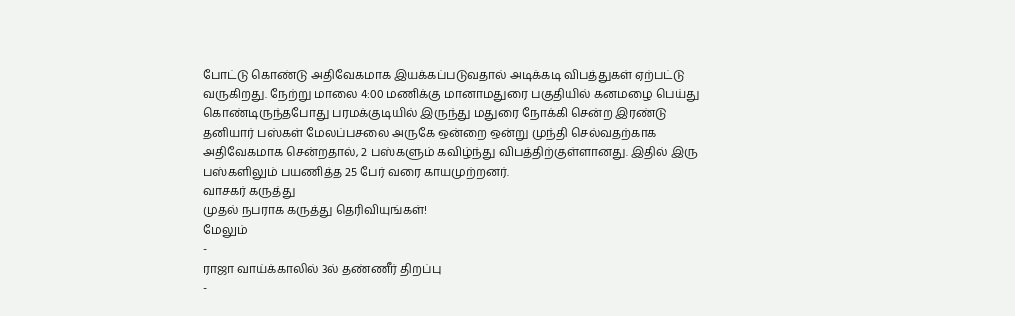போட்டு கொண்டு அதிவேகமாக இயக்கப்படுவதால் அடிக்கடி விபத்துகள் ஏற்பட்டு வருகிறது. நேற்று மாலை 4:00 மணிக்கு மானாமதுரை பகுதியில் கனமழை பெய்து கொண்டிருந்தபோது பரமக்குடியில் இருந்து மதுரை நோக்கி சென்ற இரண்டு தனியார் பஸ்கள் மேலப்பசலை அருகே ஒன்றை ஒன்று முந்தி செல்வதற்காக அதிவேகமாக சென்றதால், 2 பஸ்களும் கவிழ்ந்து விபத்திற்குள்ளானது. இதில் இரு பஸ்களிலும் பயணித்த 25 பேர் வரை காயமுற்றனர்.
வாசகர் கருத்து
முதல் நபராக கருத்து தெரிவியுங்கள்!
மேலும்
-
ராஜா வாய்க்காலில் 3ல் தண்ணீர் திறப்பு
-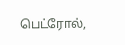பெட்ரோல்,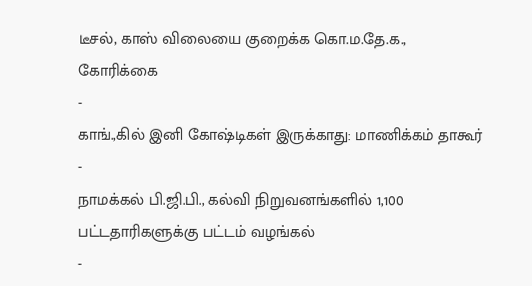டீசல், காஸ் விலையை குறைக்க கொ.ம.தே.க., கோரிக்கை
-
காங்.,கில் இனி கோஷ்டிகள் இருக்காது: மாணிக்கம் தாகூர்
-
நாமக்கல் பி.ஜி.பி., கல்வி நிறுவனங்களில் 1,100 பட்டதாரிகளுக்கு பட்டம் வழங்கல்
-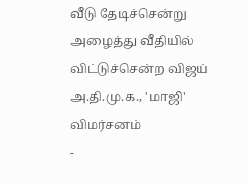வீடு தேடிச்சென்று அழைத்து வீதியில் விட்டுச்சென்ற விஜய் அ.தி.மு.க., 'மாஜி' விமர்சனம்
-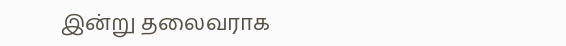இன்று தலைவராக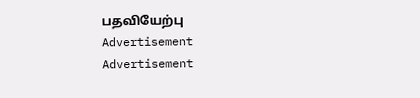பதவியேற்பு
Advertisement
Advertisement